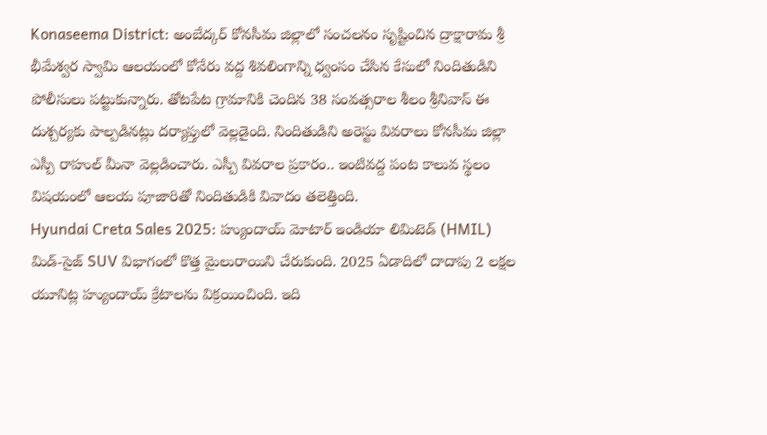Konaseema District: అంబేద్కర్ కోనసీమ జిల్లాలో సంచలనం సృష్టించిన ద్రాక్షారామ శ్రీ భీమేశ్వర స్వామి ఆలయంలో కోనేరు వద్ద శివలింగాన్ని ధ్వంసం చేసిన కేసులో నిందితుడిని పోలీసులు పట్టుకున్నారు. తోటపేట గ్రామానికి చెందిన 38 సంవత్సరాల శీలం శ్రీనివాస్ ఈ దుశ్చర్యకు పాల్పడినట్లు దర్యాప్తులో వెల్లడైంది. నిందితుడిని అరెస్టు వివరాలు కోనసీమ జిల్లా ఎస్పీ రాహుల్ మీనా వెల్లడించారు. ఎస్పీ వివరాల ప్రకారం.. ఇంటివద్ద పంట కాలువ స్థలం విషయంలో ఆలయ పూజారితో నిందితుడికి వివాదం తలెత్తింది.
Hyundai Creta Sales 2025: హ్యుందాయ్ మోటార్ ఇండియా లిమిటెడ్ (HMIL) మిడ్-సైజ్ SUV విభాగంలో కొత్త మైలురాయిని చేరుకుంది. 2025 ఏడాదిలో దాదాపు 2 లక్షల యూనిట్ల హ్యుందాయ్ క్రేటాలను విక్రయించింది. ఇది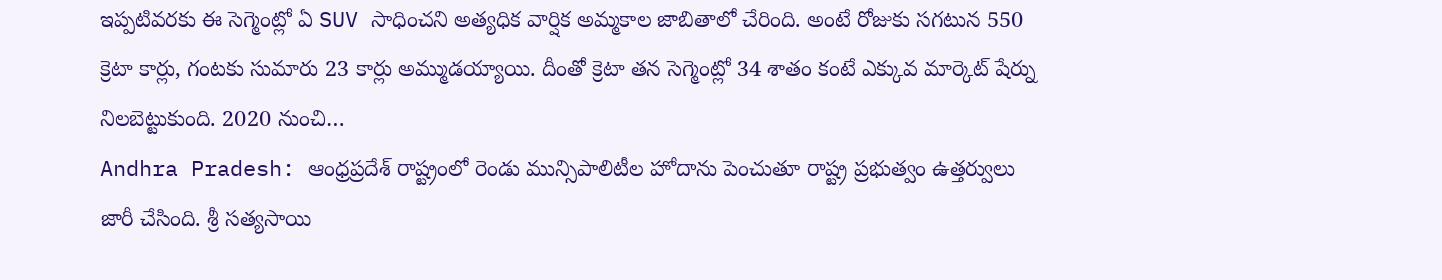ఇప్పటివరకు ఈ సెగ్మెంట్లో ఏ SUV సాధించని అత్యధిక వార్షిక అమ్మకాల జాబితాలో చేరింది. అంటే రోజుకు సగటున 550 క్రెటా కార్లు, గంటకు సుమారు 23 కార్లు అమ్ముడయ్యాయి. దీంతో క్రెటా తన సెగ్మెంట్లో 34 శాతం కంటే ఎక్కువ మార్కెట్ షేర్ను నిలబెట్టుకుంది. 2020 నుంచి…
Andhra Pradesh: ఆంధ్రప్రదేశ్ రాష్ట్రంలో రెండు మున్సిపాలిటీల హోదాను పెంచుతూ రాష్ట్ర ప్రభుత్వం ఉత్తర్వులు జారీ చేసింది. శ్రీ సత్యసాయి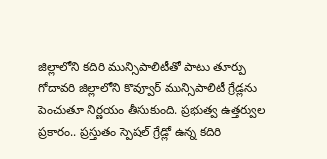జిల్లాలోని కదిరి మున్సిపాలిటీతో పాటు తూర్పు గోదావరి జిల్లాలోని కొవ్వూర్ మున్సిపాలిటీ గ్రేడ్లను పెంచుతూ నిర్ణయం తీసుకుంది. ప్రభుత్వ ఉత్తర్వుల ప్రకారం.. ప్రస్తుతం స్పెషల్ గ్రేడ్లో ఉన్న కదిరి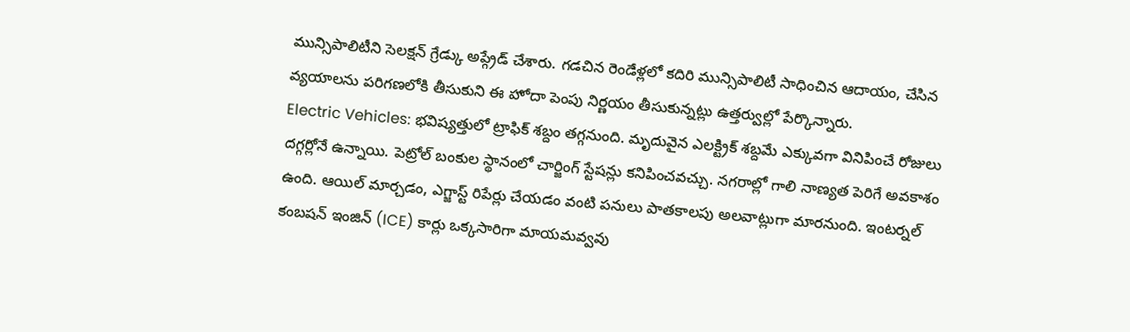మున్సిపాలిటీని సెలక్షన్ గ్రేడ్కు అప్గ్రేడ్ చేశారు. గడచిన రెండేళ్లలో కదిరి మున్సిపాలిటీ సాధించిన ఆదాయం, చేసిన వ్యయాలను పరిగణలోకి తీసుకుని ఈ హోదా పెంపు నిర్ణయం తీసుకున్నట్లు ఉత్తర్వుల్లో పేర్కొన్నారు.
Electric Vehicles: భవిష్యత్తులో ట్రాఫిక్ శబ్దం తగ్గనుంది. మృదువైన ఎలక్ట్రిక్ శబ్దమే ఎక్కువగా వినిపించే రోజులు దగ్గర్లోనే ఉన్నాయి. పెట్రోల్ బంకుల స్థానంలో చార్జింగ్ స్టేషన్లు కనిపించవచ్చు. నగరాల్లో గాలి నాణ్యత పెరిగే అవకాశం ఉంది. ఆయిల్ మార్చడం, ఎగ్జాస్ట్ రిపేర్లు చేయడం వంటి పనులు పాతకాలపు అలవాట్లుగా మారనుంది. ఇంటర్నల్ కంబషన్ ఇంజిన్ (ICE) కార్లు ఒక్కసారిగా మాయమవ్వవు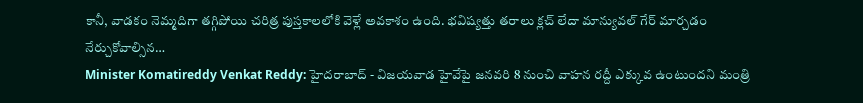కానీ, వాడకం నెమ్మదిగా తగ్గిపోయి చరిత్ర పుస్తకాలలోకి వెళ్లే అవకాశం ఉంది. భవిష్యత్తు తరాలు క్లచ్ లేదా మాన్యువల్ గేర్ మార్చడం నేర్చుకోవాల్సిన…
Minister Komatireddy Venkat Reddy: హైదరాబాద్ - విజయవాడ హైవేపై జనవరి 8 నుంచి వాహన రద్దీ ఎక్కువ ఉంటుందని మంత్రి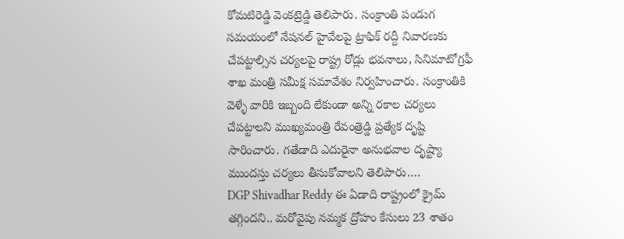కోమటిరెడ్డి వెంకట్రెడ్డి తెలిపారు. సంక్రాంతి పండుగ సమయంలో నేషనల్ హైవేలపై ట్రాఫిక్ రద్దీ నివారణకు చేపట్టాల్సిన చర్యలపై రాష్ట్ర రోడ్లు భవనాలు, సినిమాటోగ్రఫీ శాఖ మంత్రి సమీక్ష సమావేశం నిర్వహించారు. సంక్రాంతికి వెళ్ళే వారికి ఇబ్బంది లేకుండా అన్ని రకాల చర్యలు చేపట్టాలని ముఖ్యమంత్రి రేవంత్రెడ్డి ప్రత్యేక దృష్టి సారించారు. గతేడాది ఎదురైనా అనుభవాల దృష్ట్యా ముందస్తు చర్యలు తీసుకోవాలని తెలిపారు.…
DGP Shivadhar Reddy ఈ ఏడాది రాష్ట్రంలో క్రైమ్ తగ్గిందని.. మరోవైపు నమ్మక ద్రోహం కేసులు 23 శాతం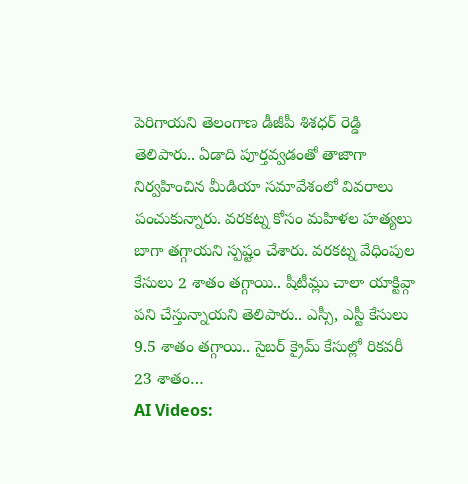పెరిగాయని తెలంగాణ డీజీపీ శిశధర్ రెడ్డి తెలిపారు.. ఏడాది పూర్తవ్వడంతో తాజాగా నిర్వహించిన మీడియా సమావేశంలో వివరాలు పంచుకున్నారు. వరకట్న కోసం మహిళల హత్యలు బాగా తగ్గాయని స్పష్టం చేశారు. వరకట్న వేధింపుల కేసులు 2 శాతం తగ్గాయి.. షీటీమ్లు చాలా యాక్టివ్గా పని చేస్తున్నాయని తెలిపారు.. ఎస్సీ, ఎస్టీ కేసులు 9.5 శాతం తగ్గాయి.. సైబర్ క్రైమ్ కేసుల్లో రికవరీ 23 శాతం…
AI Videos: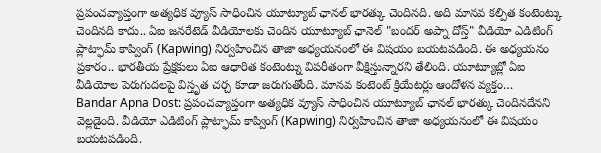ప్రపంచవ్యాప్తంగా అత్యధిక వ్యూస్ సాధించిన యూట్యూబ్ ఛానల్ భారత్కు చెందినది. అది మానవ కల్పిత కంటెంట్కు చెందినది కాదు.. ఏఐ జనరేటెడ్ వీడియోలకు చెందిన యూట్యూబ్ ఛానెల్ "బందర్ అప్నా దోస్త్" వీడియో ఎడిటింగ్ ప్లాట్ఫామ్ కాప్వింగ్ (Kapwing) నిర్వహించిన తాజా అధ్యయనంలో ఈ విషయం బయటపడింది. ఈ అధ్యయనం ప్రకారం.. భారతీయ ప్రేక్షకులు ఏఐ ఆధారిత కంటెంట్ను విపరీతంగా వీక్షిస్తున్నారని తేలింది. యూట్యూబ్లో ఏఐ వీడియోల పెరుగుదలపై విస్తృత చర్చ కూడా జరుగుతోంది. మానవ కంటెంట్ క్రియేటర్లు ఆందోళన వ్యక్తం…
Bandar Apna Dost: ప్రపంచవ్యాప్తంగా అత్యధిక వ్యూస్ సాధించిన యూట్యూబ్ ఛానల్ భారత్కు చెందినదేనని వెల్లడైంది. వీడియో ఎడిటింగ్ ప్లాట్ఫామ్ కాప్వింగ్ (Kapwing) నిర్వహించిన తాజా అధ్యయనంలో ఈ విషయం బయటపడింది.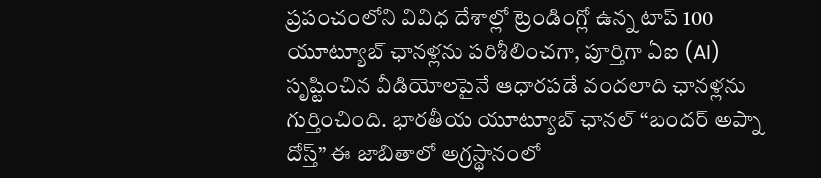ప్రపంచంలోని వివిధ దేశాల్లో ట్రెండింగ్లో ఉన్న టాప్ 100 యూట్యూబ్ ఛానళ్లను పరిశీలించగా, పూర్తిగా ఏఐ (AI) సృష్టించిన వీడియోలపైనే ఆధారపడే వందలాది ఛానళ్లను గుర్తించింది. భారతీయ యూట్యూబ్ ఛానల్ “బందర్ అప్నా దోస్త్” ఈ జాబితాలో అగ్రస్థానంలో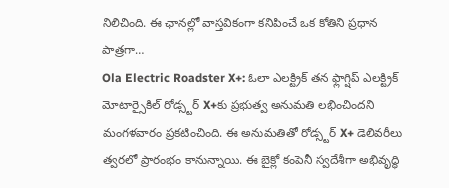నిలిచింది. ఈ ఛానల్లో వాస్తవికంగా కనిపించే ఒక కోతిని ప్రధాన పాత్రగా…
Ola Electric Roadster X+: ఓలా ఎలక్ట్రిక్ తన ఫ్లాగ్షిప్ ఎలక్ట్రిక్ మోటార్సైకిల్ రోడ్స్టర్ X+కు ప్రభుత్వ అనుమతి లభించిందని మంగళవారం ప్రకటించింది. ఈ అనుమతితో రోడ్స్టర్ X+ డెలివరీలు త్వరలో ప్రారంభం కానున్నాయి. ఈ బైక్లో కంపెనీ స్వదేశీగా అభివృద్ధి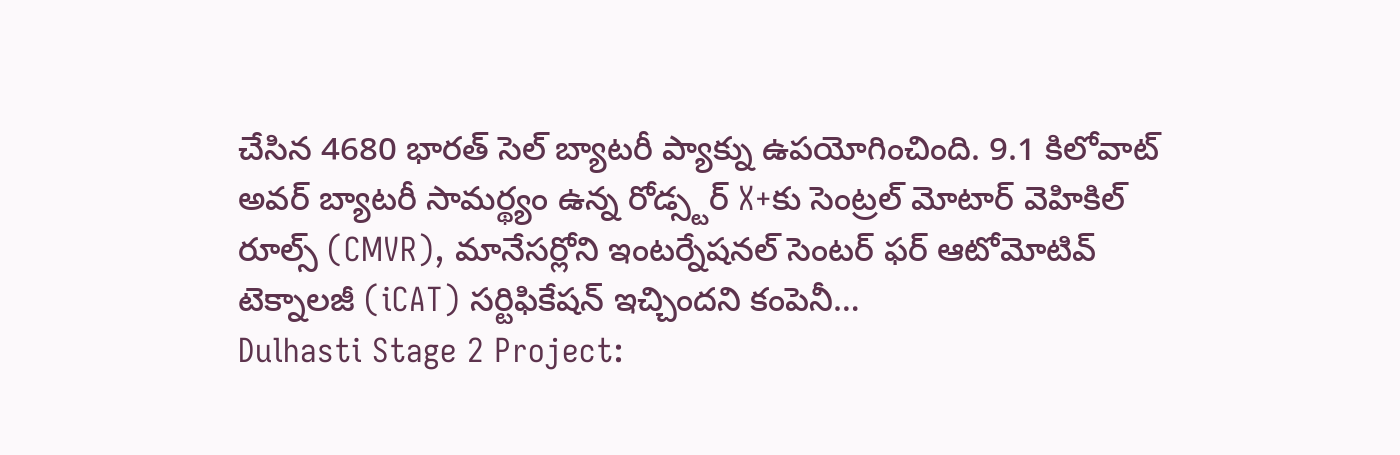చేసిన 4680 భారత్ సెల్ బ్యాటరీ ప్యాక్ను ఉపయోగించింది. 9.1 కిలోవాట్ అవర్ బ్యాటరీ సామర్థ్యం ఉన్న రోడ్స్టర్ X+కు సెంట్రల్ మోటార్ వెహికిల్ రూల్స్ (CMVR), మానేసర్లోని ఇంటర్నేషనల్ సెంటర్ ఫర్ ఆటోమోటివ్ టెక్నాలజీ (iCAT) సర్టిఫికేషన్ ఇచ్చిందని కంపెనీ…
Dulhasti Stage 2 Project: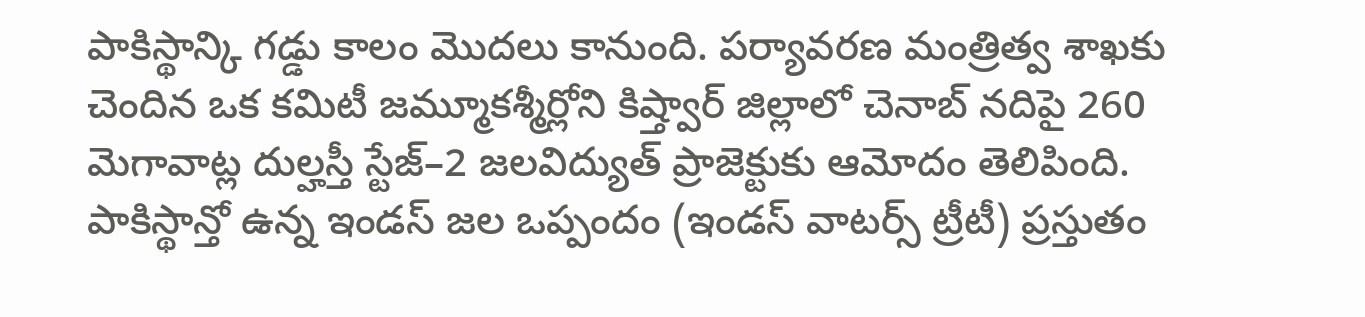పాకిస్థాన్కి గడ్డు కాలం మొదలు కానుంది. పర్యావరణ మంత్రిత్వ శాఖకు చెందిన ఒక కమిటీ జమ్మూకశ్మీర్లోని కిష్త్వార్ జిల్లాలో చెనాబ్ నదిపై 260 మెగావాట్ల దుల్హస్తీ స్టేజ్–2 జలవిద్యుత్ ప్రాజెక్టుకు ఆమోదం తెలిపింది. పాకిస్థాన్తో ఉన్న ఇండస్ జల ఒప్పందం (ఇండస్ వాటర్స్ ట్రీటీ) ప్రస్తుతం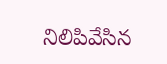నిలిపివేసిన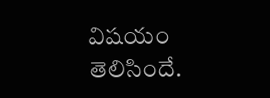విషయం తెలిసిందే.